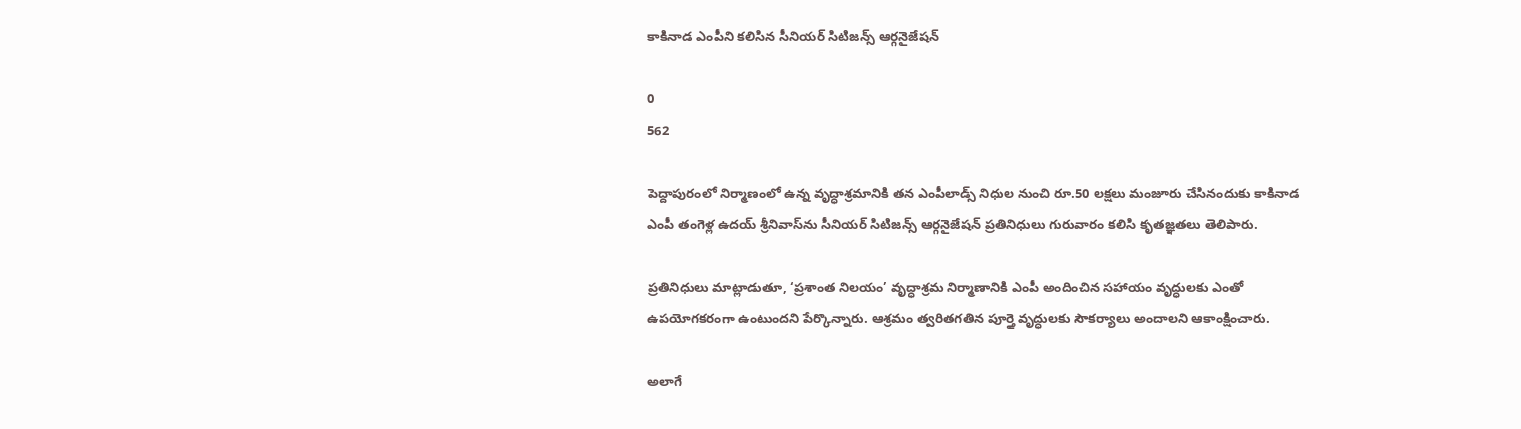కాకినాడ ఎంపీని కలిసిన సీనియర్ సిటిజన్స్ ఆర్గనైజేషన్

0
562

పెద్దాపురంలో నిర్మాణంలో ఉన్న వృద్ధాశ్రమానికి తన ఎంపీలాడ్స్ నిధుల నుంచి రూ.50 లక్షలు మంజూరు చేసినందుకు కాకినాడ ఎంపీ తంగెళ్ల ఉదయ్ శ్రీనివాస్‌ను సీనియర్ సిటిజన్స్ ఆర్గనైజేషన్ ప్రతినిధులు గురువారం కలిసి కృతజ్ఞతలు తెలిపారు.

ప్రతినిధులు మాట్లాడుతూ, ‘ప్రశాంత నిలయం’ వృద్ధాశ్రమ నిర్మాణానికి ఎంపీ అందించిన సహాయం వృద్ధులకు ఎంతో ఉపయోగకరంగా ఉంటుందని పేర్కొన్నారు. ఆశ్రమం త్వరితగతిన పూర్తై వృద్ధులకు సౌకర్యాలు అందాలని ఆకాంక్షించారు.

అలాగే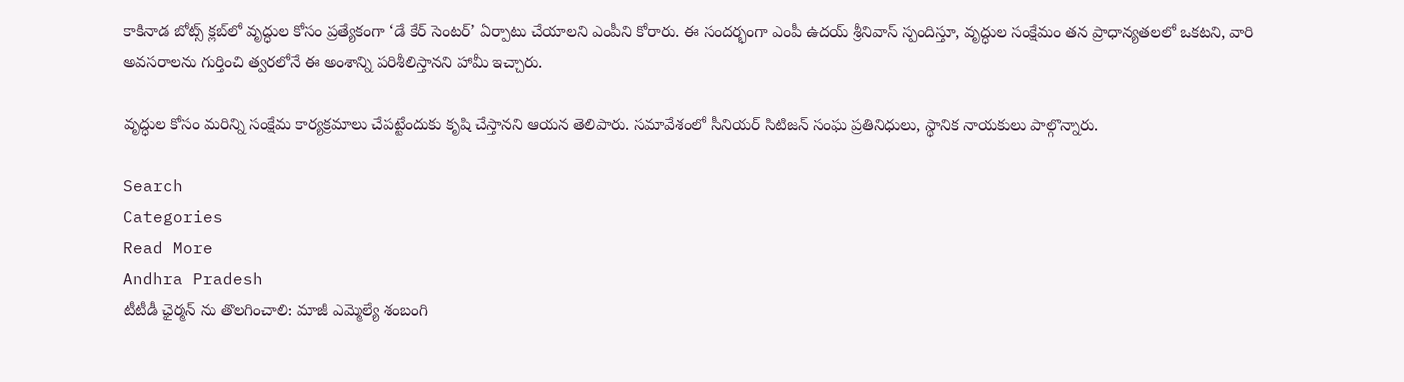కాకినాడ బోట్స్ క్లబ్‌లో వృద్ధుల కోసం ప్రత్యేకంగా ‘డే కేర్ సెంటర్’ ఏర్పాటు చేయాలని ఎంపీని కోరారు. ఈ సందర్భంగా ఎంపీ ఉదయ్ శ్రీనివాస్ స్పందిస్తూ, వృద్ధుల సంక్షేమం తన ప్రాధాన్యతలలో ఒకటని, వారి అవసరాలను గుర్తించి త్వరలోనే ఈ అంశాన్ని పరిశీలిస్తానని హామీ ఇచ్చారు.

వృద్ధుల కోసం మరిన్ని సంక్షేమ కార్యక్రమాలు చేపట్టేందుకు కృషి చేస్తానని ఆయన తెలిపారు. సమావేశంలో సీనియర్ సిటిజన్ సంఘ ప్రతినిధులు, స్థానిక నాయకులు పాల్గొన్నారు.

Search
Categories
Read More
Andhra Pradesh
టీటీడీ ఛైర్మన్ ను తొలగించాలి: మాజీ ఎమ్మెల్యే శంబంగి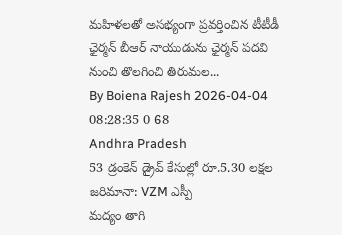మహిళలతో అసభ్యంగా ప్రవర్తించిన టీటీడీ ఛైర్మన్ బీఆర్ నాయుడును ఛైర్మన్ పదవి నుంచి తొలగించి తిరుమల...
By Boiena Rajesh 2026-04-04 08:28:35 0 68
Andhra Pradesh
53 డ్రంకెన్ డ్రైవ్ కేసుల్లో రూ.5.30 లక్షల జరిమానా: VZM ఎస్పీ
మద్యం తాగి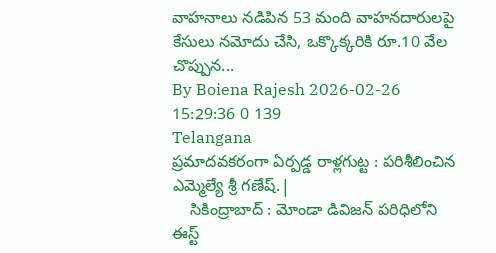వాహనాలు నడిపిన 53 మంది వాహనదారులపై కేసులు నమోదు చేసి, ఒక్కొక్కరికి రూ.10 వేల చొప్పున...
By Boiena Rajesh 2026-02-26 15:29:36 0 139
Telangana
ప్రమాదవకరంగా ఏర్పడ్డ రాళ్లగుట్ట : పరిశీలించిన ఎమ్మెల్యే శ్రీ గణేష్.|
    సికింద్రాబాద్ : మోండా డివిజన్ పరిధిలోని ఈస్ట్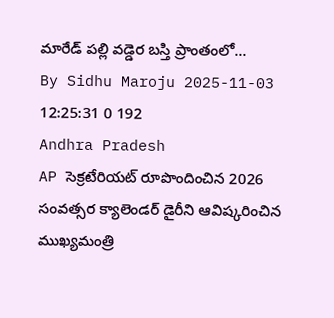మారేడ్ పల్లి వడ్డెర బస్తి ప్రాంతంలో...
By Sidhu Maroju 2025-11-03 12:25:31 0 192
Andhra Pradesh
AP సెక్రటేరియట్ రూపొందించిన 2026 సంవత్సర క్యాలెండర్ డైరీని ఆవిష్కరించిన ముఖ్యమంత్రి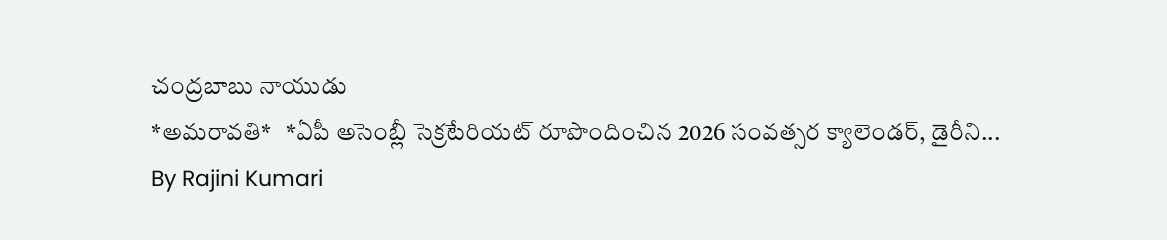చంద్రబాబు నాయుడు
*అమరావతి*   *ఏపీ అసెంబ్లీ సెక్రటేరియట్ రూపొందించిన 2026 సంవత్సర క్యాలెండర్, డైరీని...
By Rajini Kumari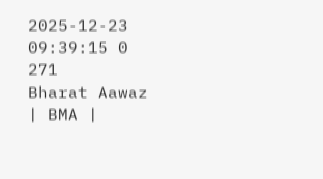2025-12-23 09:39:15 0 271
Bharat Aawaz | BMA |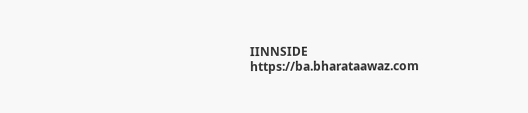IINNSIDE https://ba.bharataawaz.com